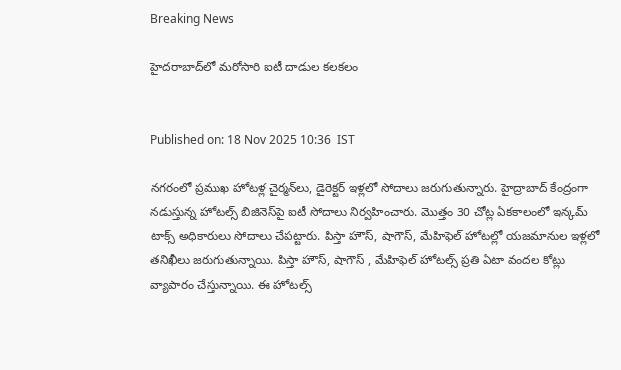Breaking News

హైదరాబాద్‌లో మరోసారి ఐటీ దాడుల కలకలం


Published on: 18 Nov 2025 10:36  IST

నగరంలో ప్రముఖ హోటళ్ల చైర్మన్‌లు, డైరెక్టర్ ఇళ్లలో సోదాలు జరుగుతున్నారు. హైద్రాబాద్ కేంద్రంగా నడుస్తున్న హోటల్స్ బిజినెస్‌పై ఐటీ సోదాలు నిర్వహించారు. మొత్తం 30 చోట్ల ఏకకాలంలో ఇన్కమ్ టాక్స్ అధికారులు సోదాలు చేపట్టారు. పిస్తా హౌస్, షాగౌస్, మేహిఫెల్ హోటల్లో యజమానుల ఇళ్లలో తనిఖీలు జరుగుతున్నాయి. పిస్తా హౌస్, షాగౌస్ , మేహిఫెల్ హోటల్స్ ప్రతి ఏటా వందల కోట్లు వ్యాపారం చేస్తున్నాయి. ఈ హోటల్స్‌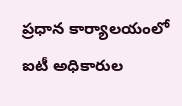ప్రధాన కార్యాలయంలో ఐటీ అధికారుల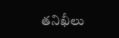తనిఖీలు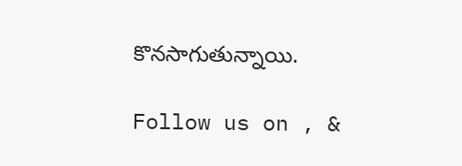కొనసాగుతున్నాయి.

Follow us on , &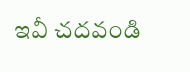ఇవీ చదవండి